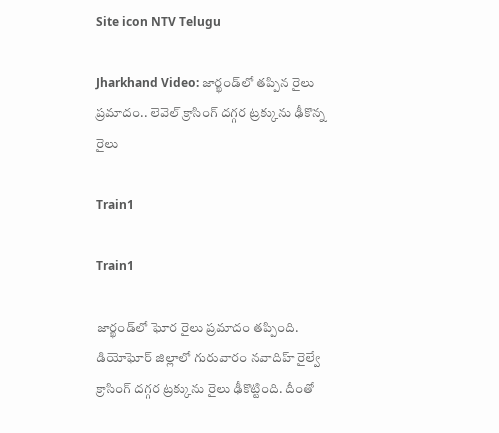Site icon NTV Telugu

Jharkhand Video: జార్ఖండ్‌లో తప్పిన రైలు ప్రమాదం.. లెవెల్ క్రాసింగ్ దగ్గర ట్రక్కును ఢీకొన్న రైలు

Train1

Train1

జార్ఖండ్‌లో ఘోర రైలు ప్రమాదం తప్పింది. డియోఘోర్ జిల్లాలో గురువారం నవాదిహ్ రైల్వే క్రాసింగ్ దగ్గర ట్రక్కును రైలు ఢీకొట్టింది. దీంతో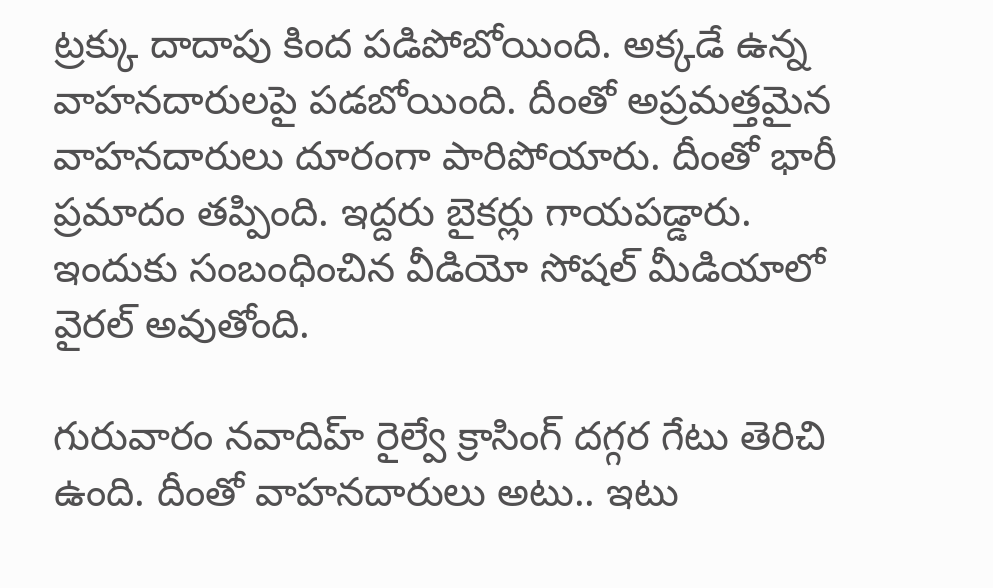ట్రక్కు దాదాపు కింద పడిపోబోయింది. అక్కడే ఉన్న వాహనదారులపై పడబోయింది. దీంతో అప్రమత్తమైన వాహనదారులు దూరంగా పారిపోయారు. దీంతో భారీ ప్రమాదం తప్పింది. ఇద్దరు బైకర్లు గాయపడ్డారు. ఇందుకు సంబంధించిన వీడియో సోషల్ మీడియాలో వైరల్ అవుతోంది.

గురువారం నవాదిహ్ రైల్వే క్రాసింగ్ దగ్గర గేటు తెరిచి ఉంది. దీంతో వాహనదారులు అటు.. ఇటు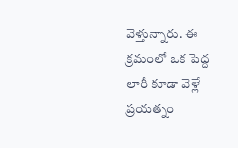వెళ్తున్నారు. ఈ క్రమంలో ఒక పెద్ద లారీ కూడా వెళ్లే ప్రయత్నం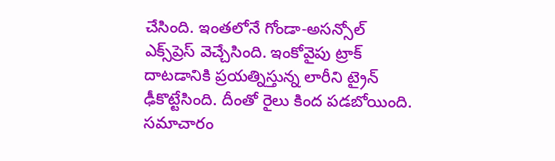చేసింది. ఇంతలోనే గోండా-అసన్సోల్ ఎక్స్‌ప్రెస్ వెచ్చేసింది. ఇంకోవైపు ట్రాక్ దాటడానికి ప్రయత్నిస్తున్న లారీని ట్రైన్ ఢీకొట్టేసింది. దీంతో రైలు కింద పడబోయింది. సమాచారం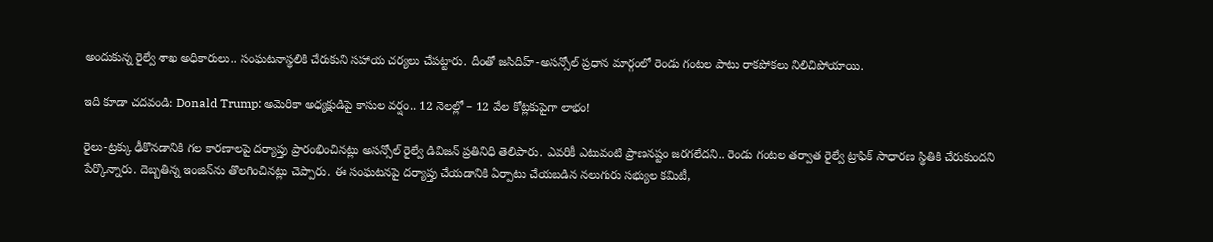అందుకున్న రైల్వే శాఖ అధికారులు.. సంఘటనాస్థలికి చేరుకుని సహాయ చర్యలు చేపట్టారు. దీంతో జసిదిహ్-అసన్సోల్ ప్రధాన మార్గంలో రెండు గంటల పాటు రాకపోకలు నిలిచిపోయాయి.

ఇది కూడా చదవండి: Donald Trump: అమెరికా అధ్యక్షుడిపై కాసుల వర్షం.. 12 నెలల్లో – 12 వేల కోట్లకుపైగా లాభం!

రైలు-ట్రక్కు ఢీకొనడానికి గల కారణాలపై దర్యాప్తు ప్రారంభించినట్లు అసన్సోల్ రైల్వే డివిజన్ ప్రతినిధి తెలిపారు. ఎవరికీ ఎటువంటి ప్రాణనష్టం జరగలేదని.. రెండు గంటల తర్వాత రైల్వే ట్రాఫిక్ సాధారణ స్థితికి చేరుకుందని పేర్కొన్నారు. దెబ్బతిన్న ఇంజిన్‌ను తొలగించినట్లు చెప్పారు. ఈ సంఘటనపై దర్యాప్తు చేయడానికి ఏర్పాటు చేయబడిన నలుగురు సభ్యుల కమిటీ,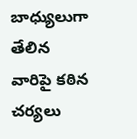బాధ్యులుగా తేలిన వారిపై కఠిన చర్యలు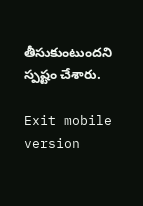తీసుకుంటుందని స్పష్టం చేశారు.

Exit mobile version